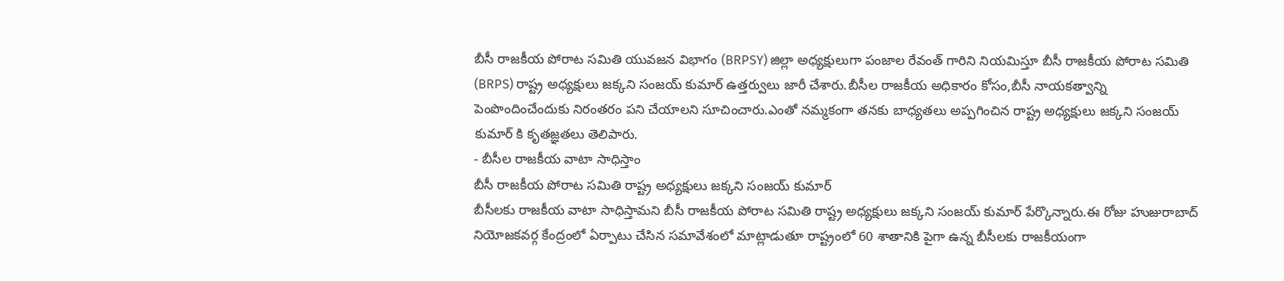బీసీ రాజకీయ పోరాట సమితి యువజన విభాగం (BRPSY) జిల్లా అధ్యక్షులుగా పంజాల రేవంత్ గారిని నియమిస్తూ బీసీ రాజకీయ పోరాట సమితి (BRPS) రాష్ట్ర అధ్యక్షులు జక్కని సంజయ్ కుమార్ ఉత్తర్వులు జారీ చేశారు.బీసీల రాజకీయ అధికారం కోసం,బీసీ నాయకత్వాన్ని పెంపొందించేందుకు నిరంతరం పని చేయాలని సూచించారు.ఎంతో నమ్మకంగా తనకు బాధ్యతలు అప్పగించిన రాష్ట్ర అధ్యక్షులు జక్కని సంజయ్ కుమార్ కి కృతజ్ఞతలు తెలిపారు.
- బీసీల రాజకీయ వాటా సాధిస్తాం
బీసీ రాజకీయ పోరాట సమితి రాష్ట్ర అధ్యక్షులు జక్కని సంజయ్ కుమార్
బీసీలకు రాజకీయ వాటా సాధిస్తామని బీసీ రాజకీయ పోరాట సమితి రాష్ట్ర అధ్యక్షులు జక్కని సంజయ్ కుమార్ పేర్కొన్నారు.ఈ రోజు హుజురాబాద్ నియోజకవర్గ కేంద్రంలో ఏర్పాటు చేసిన సమావేశంలో మాట్లాడుతూ రాష్ట్రంలో 60 శాతానికి పైగా ఉన్న బీసీలకు రాజకీయంగా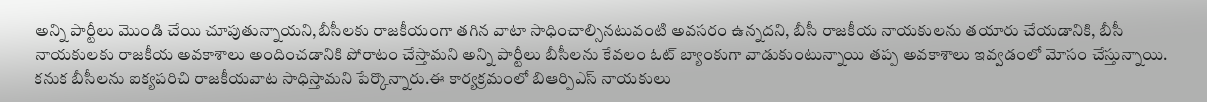అన్ని పార్టీలు మొండి చేయి చూపుతున్నాయని,బీసీలకు రాజకీయంగా తగిన వాటా సాధించాల్సినటువంటి అవసరం ఉన్నదని, బీసీ రాజకీయ నాయకులను తయారు చేయడానికి, బీసీ నాయకులకు రాజకీయ అవకాశాలు అందించడానికి పోరాటం చేస్తామని అన్ని పార్టీలు బీసీలను కేవలం ఓట్ బ్యాంకుగా వాడుకుంటున్నాయి తప్ప అవకాశాలు ఇవ్వడంలో మోసం చేస్తున్నాయి. కనుక బీసీలను ఐక్యపరిచి రాజకీయవాట సాధిస్తామని పేర్కొన్నారు.ఈ కార్యక్రమంలో బిఆర్పిఎస్ నాయకులు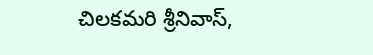చిలకమరి శ్రీనివాస్,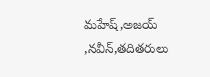మహేష్,అజయ్ ,నవీన్,తదితరులు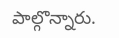పాల్గొన్నారు.